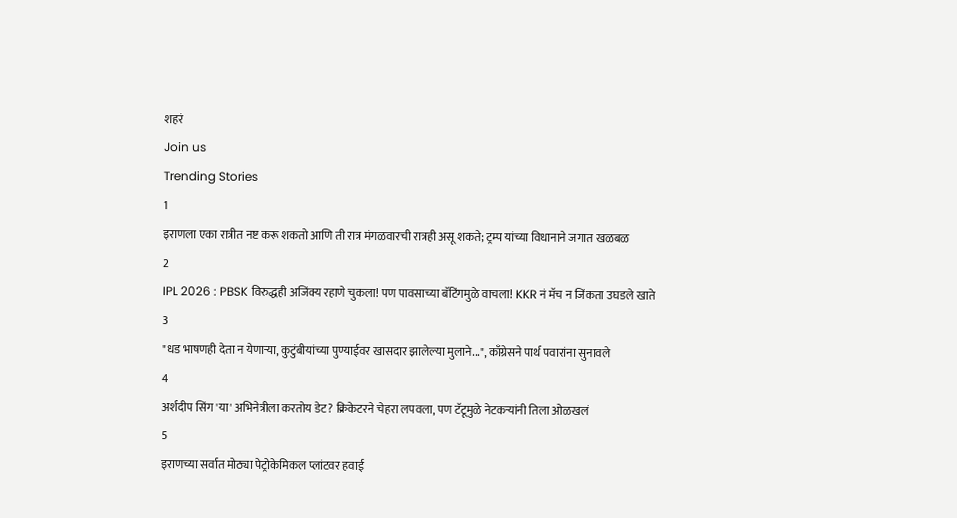शहरं
Join us
Trending Stories
1
इराणला एका रात्रीत नष्ट करू शकतो आणि ती रात्र मंगळवारची रात्रही असू शकते; ट्रम्प यांच्या विधानाने जगात खळबळ
2
IPL 2026 : PBSK विरुद्धही अजिंक्य रहाणे चुकला! पण पावसाच्या बॅटिंगमुळे वाचला! KKR नं मॅच न जिंकता उघडले खाते
3
"धड भाषणही देता न येणाऱ्या, कुटुंबीयांच्या पुण्याईवर खासदार झालेल्या मुलाने...", काँग्रेसने पार्थ पवारांना सुनावले
4
अर्शदीप सिंग 'या' अभिनेत्रीला करतोय डेट? क्रिकेटरने चेहरा लपवला, पण टॅटूमुळे नेटकऱ्यांनी तिला ओळखलं
5
इराणच्या सर्वात मोठ्या पेट्रोकेमिकल प्लांटवर हवाई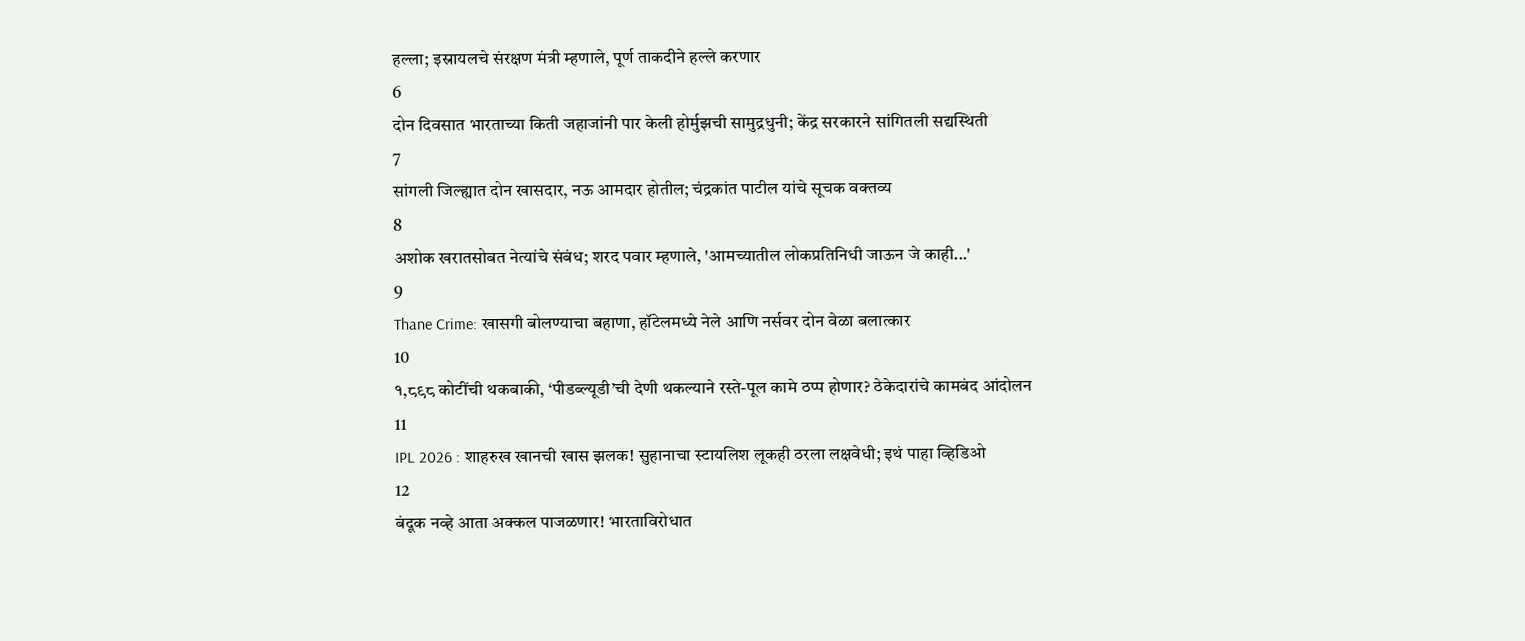हल्ला; इस्रायलचे संरक्षण मंत्री म्हणाले, पूर्ण ताकदीने हल्ले करणार
6
दोन दिवसात भारताच्या किती जहाजांनी पार केली होर्मुझची सामुद्रधुनी; केंद्र सरकारने सांगितली सद्यस्थिती
7
सांगली जिल्ह्यात दोन खासदार, नऊ आमदार होतील; चंद्रकांत पाटील यांचे सूचक वक्तव्य
8
अशोक खरातसोबत नेत्यांचे संबंध; शरद पवार म्हणाले, 'आमच्यातील लोकप्रतिनिधी जाऊन जे काही...'
9
Thane Crime: खासगी बोलण्याचा बहाणा, हॉटेलमध्ये नेले आणि नर्सवर दोन वेळा बलात्कार
10
१,८९८ कोटींची थकबाकी, ‘पीडब्ल्यूडी’ची देणी थकल्याने रस्ते-पूल कामे ठप्प होणार? ठेकेदारांचे कामबंद आंदोलन
11
IPL 2026 : शाहरुख खानची खास झलक! सुहानाचा स्टायलिश लूकही ठरला लक्षवेधी; इथं पाहा व्हिडिओ
12
बंदूक नव्हे आता अक्कल पाजळणार! भारताविरोधात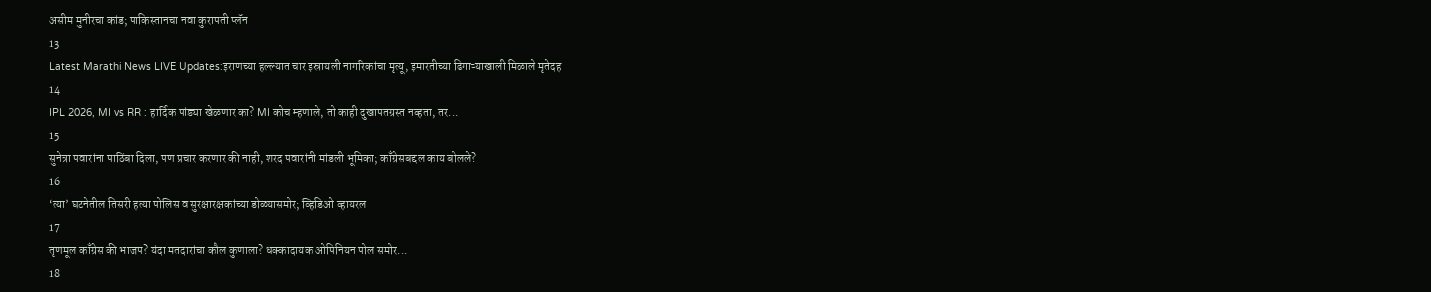असीम मुनीरचा कांड; पाकिस्तानचा नवा कुरापती प्लॅन
13
Latest Marathi News LIVE Updates:इराणच्या हल्ल्यात चार इस्रायली नागरिकांचा मृत्यू, इमारतीच्या ढिगाऱ्याखाली मिळाले मृतेदह
14
IPL 2026, MI vs RR : हार्दिक पांड्या खेळणार का? MI कोच म्हणाले, तो काही दुखापतग्रस्त नव्हता, तर...
15
सुनेत्रा पवारांना पाठिंबा दिला, पण प्रचार करणार की नाही, शरद पवारांनी मांडली भूमिका; काँग्रेसबद्दल काय बोलले?
16
‘त्या’ घटनेतील तिसरी हत्या पोलिस व सुरक्षारक्षकांच्या डोळ्यासमोर; व्हिडिओ व्हायरल
17
तृणमूल काँग्रेस की भाजप? यंदा मतदारांचा कौल कुणाला? धक्कादायक ओपिनियन पोल समोर...
18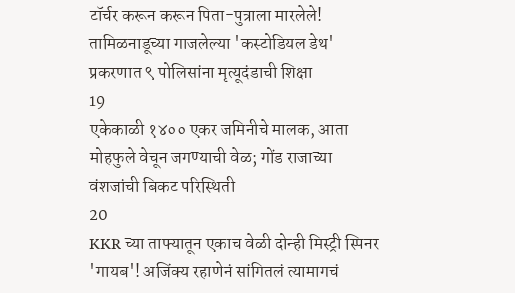टॉर्चर करून करून पिता-पुत्राला मारलेले! तामिळनाडूच्या गाजलेल्या 'कस्टोडियल डेथ' प्रकरणात ९ पोलिसांना मृत्यूदंडाची शिक्षा
19
एकेकाळी १४०० एकर जमिनीचे मालक, आता मोहफुले वेचून जगण्याची वेळ; गोंड राजाच्या वंशजांची बिकट परिस्थिती
20
KKR च्या ताफ्यातून एकाच वेळी दोन्ही मिस्ट्री स्पिनर 'गायब'! अजिंक्य रहाणेनं सांगितलं त्यामागचं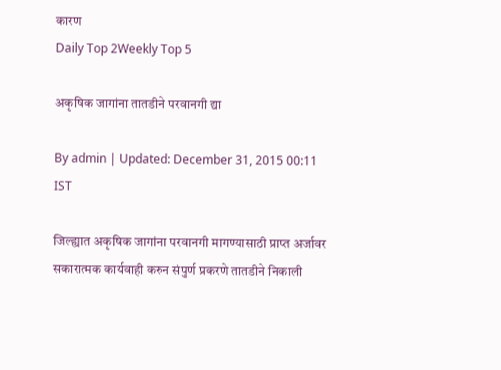कारण
Daily Top 2Weekly Top 5

अकृषिक जागांना तातडीने परवानगी द्या

By admin | Updated: December 31, 2015 00:11 IST

जिल्ह्यात अकृषिक जागांना परवानगी मागण्यासाठी प्राप्त अर्जावर सकारात्मक कार्यवाही करुन संपुर्ण प्रकरणे तातडीने निकाली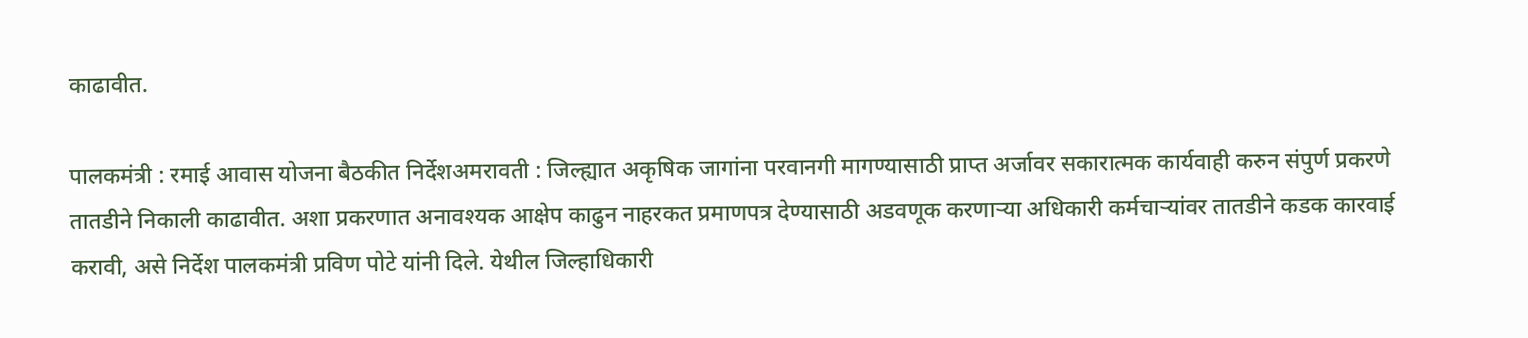काढावीत.

पालकमंत्री : रमाई आवास योजना बैठकीत निर्देशअमरावती : जिल्ह्यात अकृषिक जागांना परवानगी मागण्यासाठी प्राप्त अर्जावर सकारात्मक कार्यवाही करुन संपुर्ण प्रकरणे तातडीने निकाली काढावीत. अशा प्रकरणात अनावश्यक आक्षेप काढुन नाहरकत प्रमाणपत्र देण्यासाठी अडवणूक करणाऱ्या अधिकारी कर्मचाऱ्यांवर तातडीने कडक कारवाई करावी, असे निर्देश पालकमंत्री प्रविण पोटे यांनी दिले. येथील जिल्हाधिकारी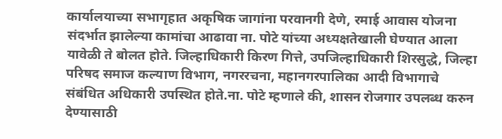कार्यालयाच्या सभागृहात अकृषिक जागांना परवानगी देणे, रमाई आवास योजना संदर्भात झालेल्या कामांचा आढावा ना. पोटे यांच्या अध्यक्षतेखाली घेण्यात आला यावेळी ते बोलत होते. जिल्हाधिकारी किरण गित्ते, उपजिल्हाधिकारी शिरसुद्धे, जिल्हा परिषद समाज कल्याण विभाग, नगररचना, महानगरपालिका आदी विभागाचे संबंधित अधिकारी उपस्थित होते.ना. पोटे म्हणाले की, शासन रोजगार उपलब्ध करुन देण्यासाठी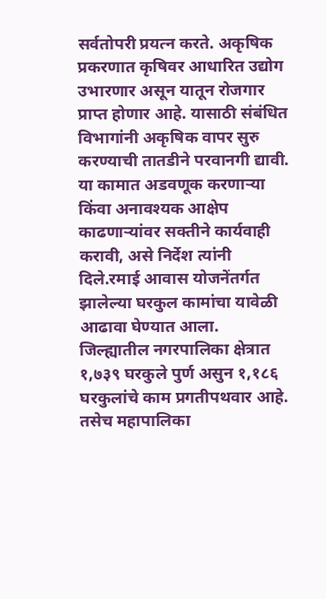सर्वतोपरी प्रयत्न करते. अकृषिक प्रकरणात कृषिवर आधारित उद्योग उभारणार असून यातून रोजगार प्राप्त होणार आहे. यासाठी संबंधित विभागांनी अकृषिक वापर सुरु करण्याची तातडीने परवानगी द्यावी. या कामात अडवणूक करणाऱ्या किंवा अनावश्यक आक्षेप काढणाऱ्यांवर सक्तीने कार्यवाही करावी, असे निर्देश त्यांनी दिले.रमाई आवास योजनेंतर्गत झालेल्या घरकुल कामांचा यावेळी आढावा घेण्यात आला. जिल्ह्यातील नगरपालिका क्षेत्रात १,७३९ घरकुले पुर्ण असुन १,१८६ घरकुलांचे काम प्रगतीपथवार आहे. तसेच महापालिका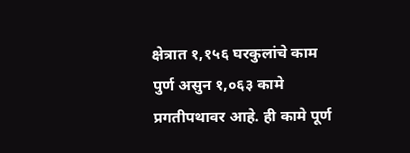क्षेत्रात १,१५६ घरकुलांचे काम पुर्ण असुन १,०६३ कामे प्रगतीपथावर आहे. ही कामे पूर्ण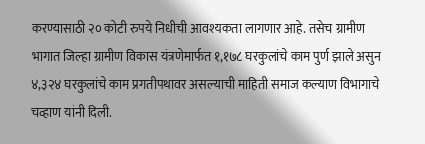करण्यासाठी २० कोटी रुपये निधीची आवश्यकता लागणार आहे. तसेच ग्रामीण भागात जिल्हा ग्रामीण विकास यंत्रणेमार्फत १,१७८ घरकुलांचे काम पुर्ण झाले असुन ४,३२४ घरकुलांचे काम प्रगतीपथावर असल्याची माहिती समाज कल्याण विभागाचे चव्हाण यांनी दिली.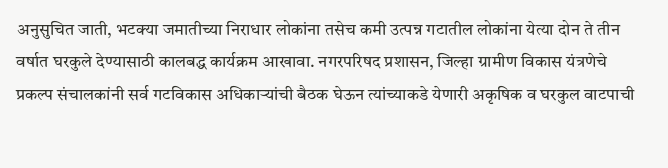अनुसुचित जाती, भटक्या जमातीच्या निराधार लोकांना तसेच कमी उत्पन्न गटातील लोकांना येत्या दोन ते तीन वर्षात घरकुले देण्यासाठी कालबद्ध कार्यक्रम आखावा. नगरपरिषद प्रशासन, जिल्हा ग्रामीण विकास यंत्रणेचे प्रकल्प संचालकांनी सर्व गटविकास अधिकाऱ्यांची बैठक घेऊन त्यांच्याकडे येणारी अकृषिक व घरकुल वाटपाची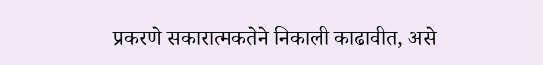प्रकरणे सकारात्मकतेने निकाली काढावीत, असे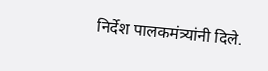निर्देश पालकमंत्र्यांनी दिले.